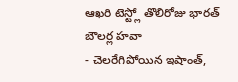ఆఖరి టెస్ట్లో తొలిరోజు భారత్ బౌలర్ల హవా
- చెలరేగిపోయిన ఇషాంత్,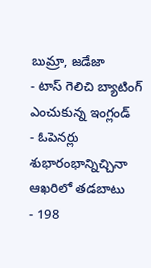బుమ్రా, జడేజా
- టాస్ గెలిచి బ్యాటింగ్ ఎంచుకున్న ఇంగ్లండ్
- ఓపెనర్లు శుభారంభాన్నిచ్చినా ఆఖరిలో తడబాటు
- 198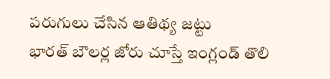పరుగులు చేసిన ఆతిథ్య జట్టు
భారత్ బౌలర్ల జోరు చూస్తే ఇంగ్లండ్ తొలి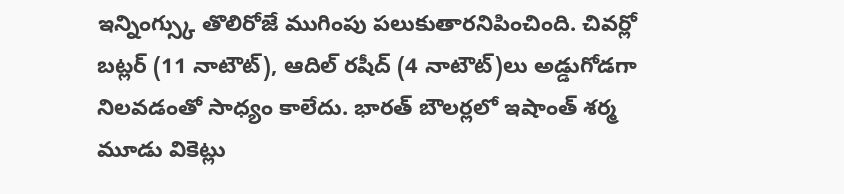ఇన్నింగ్స్కు తొలిరోజే ముగింపు పలుకుతారనిపించింది. చివర్లో బట్లర్ (11 నాటౌట్), ఆదిల్ రషీద్ (4 నాటౌట్)లు అడ్డుగోడగా నిలవడంతో సాధ్యం కాలేదు. భారత్ బౌలర్లలో ఇషాంత్ శర్మ మూడు వికెట్లు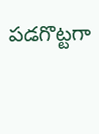పడగొట్టగా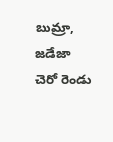బుమ్రా, జడేజా చెరో రెండు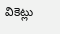వికెట్లు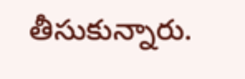తీసుకున్నారు.